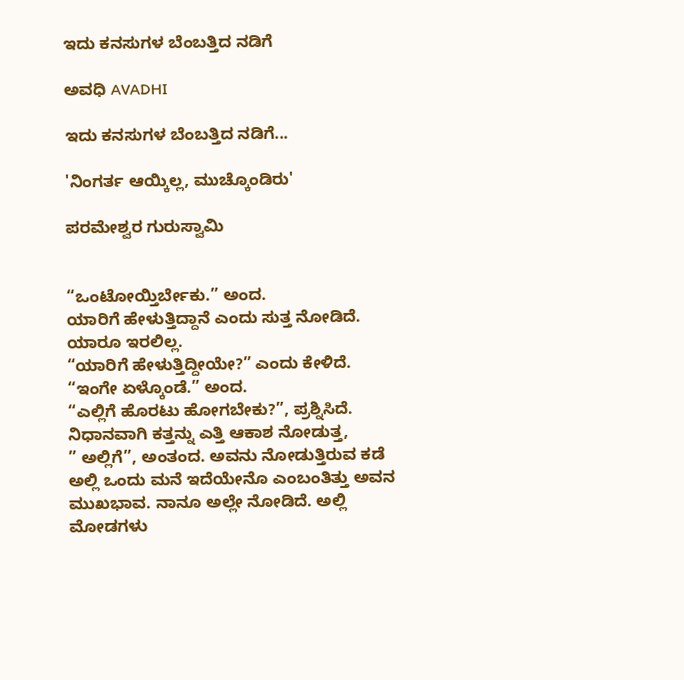ಇದು ಕನಸುಗಳ ಬೆಂಬತ್ತಿದ ನಡಿಗೆ‍

ಅವಧಿ AVADHI

ಇದು ಕನಸುಗಳ ಬೆಂಬತ್ತಿದ ನಡಿಗೆ...

'ನಿಂಗರ್ತ ಆಯ್ಕಿಲ್ಲ, ಮುಚ್ಕೊಂಡಿರು'

ಪರಮೇಶ್ವರ ಗುರುಸ್ವಾಮಿ


“ಒಂಟೋಯ್ತಿರ್ಬೇಕು.” ಅಂದ.
ಯಾರಿಗೆ ಹೇಳುತ್ತಿದ್ದಾನೆ ಎಂದು ಸುತ್ತ ನೋಡಿದೆ. ಯಾರೂ ಇರಲಿಲ್ಲ.
“ಯಾರಿಗೆ ಹೇಳುತ್ತಿದ್ದೀಯೇ?” ಎಂದು ಕೇಳಿದೆ.
“ಇಂಗೇ ಏಳ್ಕೊಂಡೆ.” ಅಂದ.
“ಎಲ್ಲಿಗೆ ಹೊರಟು ಹೋಗಬೇಕು?”, ಪ್ರಶ್ನಿಸಿದೆ.
ನಿಧಾನವಾಗಿ ಕತ್ತನ್ನು ಎತ್ತಿ ಆಕಾಶ ನೋಡುತ್ತ,
” ಅಲ್ಲಿಗೆ”, ಅಂತಂದ. ಅವನು ನೋಡುತ್ತಿರುವ ಕಡೆ ಅಲ್ಲಿ ಒಂದು ಮನೆ ಇದೆಯೇನೊ ಎಂಬಂತಿತ್ತು ಅವನ ಮುಖಭಾವ. ನಾನೂ ಅಲ್ಲೇ ನೋಡಿದೆ. ಅಲ್ಲಿ ಮೋಡಗಳು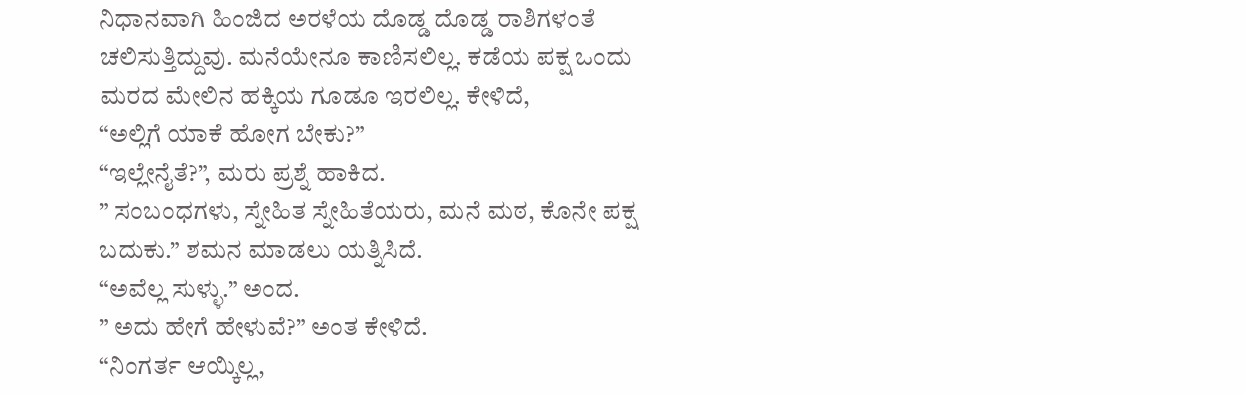ನಿಧಾನವಾಗಿ ಹಿಂಜಿದ ಅರಳೆಯ ದೊಡ್ಡ ದೊಡ್ಡ ರಾಶಿಗಳಂತೆ ಚಲಿಸುತ್ತಿದ್ದುವು. ಮನೆಯೇನೂ ಕಾಣಿಸಲಿಲ್ಲ. ಕಡೆಯ ಪಕ್ಷ ಒಂದು ಮರದ ಮೇಲಿನ ಹಕ್ಕಿಯ ಗೂಡೂ ಇರಲಿಲ್ಲ. ಕೇಳಿದೆ,
“ಅಲ್ಲಿಗೆ ಯಾಕೆ ಹೋಗ ಬೇಕು?”
“ಇಲ್ಲೇನೈತೆ?”, ಮರು ಪ್ರಶ್ನೆ ಹಾಕಿದ.
” ಸಂಬಂಧಗಳು, ಸ್ನೇಹಿತ ಸ್ನೇಹಿತೆಯರು, ಮನೆ ಮಠ, ಕೊನೇ ಪಕ್ಷ ಬದುಕು.” ಶಮನ ಮಾಡಲು ಯತ್ನಿಸಿದೆ.
“ಅವೆಲ್ಲ ಸುಳ್ಳು.” ಅಂದ.
” ಅದು ಹೇಗೆ ಹೇಳುವೆ?” ಅಂತ ಕೇಳಿದೆ.
“ನಿಂಗರ್ತ ಆಯ್ಕಿಲ್ಲ,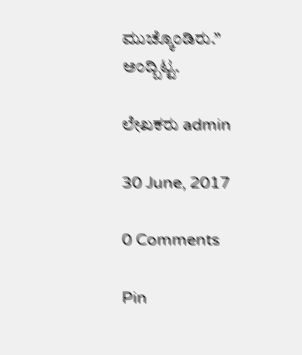ಮುಚ್ಕೊಂಡಿರು.” ಅಂದ್ಬಿಟ್ಟ.

ಲೇಖಕರು admin

30 June, 2017

0 Comments

Pin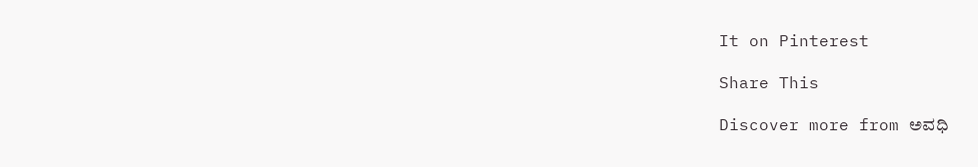It on Pinterest

Share This

Discover more from ಅವಧಿ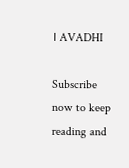। AVADHI

Subscribe now to keep reading and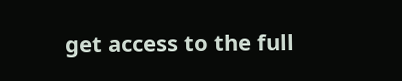get access to the full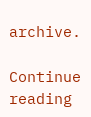archive.

Continue reading